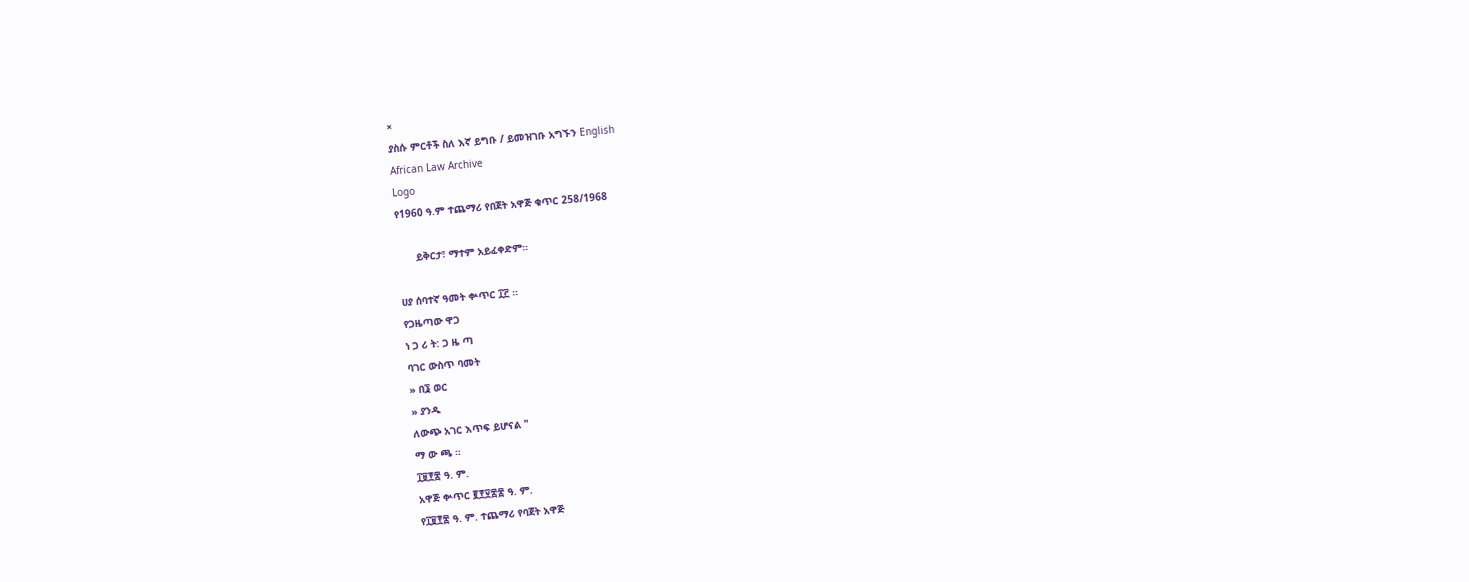×
ያስሱ ምርቶች ስለ እኛ ይግቡ / ይመዝገቡ አግኙን English
African Law Archive
Logo
የ1960 ዓ.ም ተጨማሪ የበጀት አዋጅ ቁጥር 258/1968

      ይቅርታ፣ ማተም አይፈቀድም።

ሀያ ሰባተኛ ዓመት ቍጥር ፲፫ ።
የጋዜጣው ዋጋ
ነ ጋ ሪ ት: ጋ ዜ ጣ
ባገር ውስጥ ባመት
» በ፮ ወር
» ያንዱ
ለውጭ አገር እጥፍ ይሆናል "
ማ ው ጫ ።
፲፱፻፷ ዓ. ም.
አዋጅ ቍጥር ፪፻፶፰፷ ዓ. ም.
የ፲፱፻፷ ዓ. ም. ተጨማሪ የባጀት አዋጅ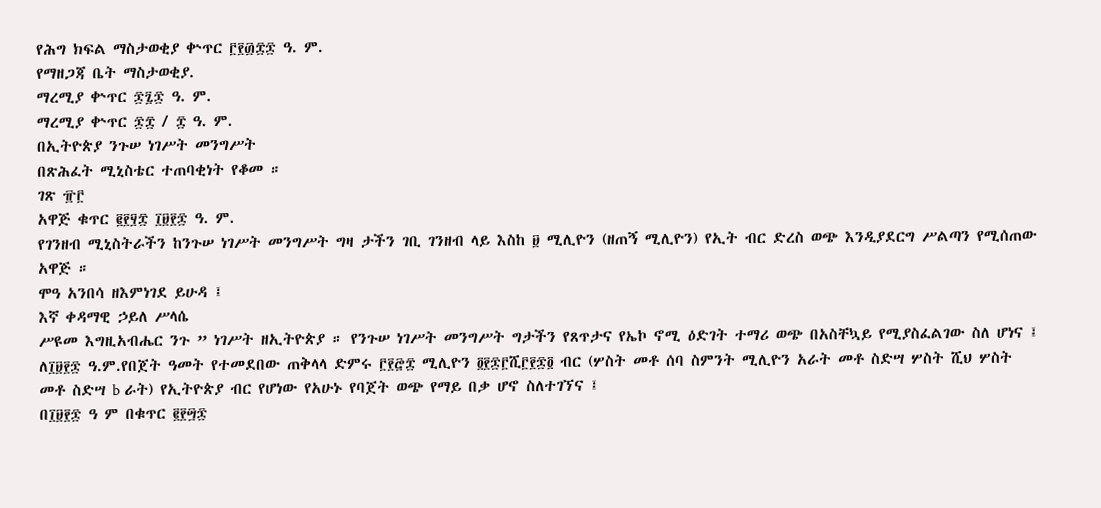የሕግ ክፍል ማስታወቂያ ቍጥር ፫፻፴፰፷ ዓ. ም.
የማዘጋጃ ቤት ማስታወቂያ.
ማረሚያ ቍጥር ፷፯፷ ዓ. ም.
ማረሚያ ቍጥር ፷፰ / ፰ ዓ. ም.
በኢትዮጵያ ንጉሠ ነገሥት መንግሥት
በጽሕፈት ሚኒስቴር ተጠባቂነት የቆመ ።
ገጽ ፹፫
አዋጅ ቁጥር ፪፻፶፰ ፲፱፻፷ ዓ. ም.
የገንዘብ ሚኒስትራችን ከንጉሠ ነገሥት መንግሥት ግዛ ታችን ገቢ ገንዘብ ላይ እስከ ፱ ሚሊዮን (ዘጠኝ ሚሊዮን) የኢት ብር ድረስ ወጭ እንዲያደርግ ሥልጣን የሚሰጠው አዋጅ ።
ሞዓ አንበሳ ዘእምነገደ ይሁዳ ፤
እኛ ቀዳማዊ ኃይለ ሥላሴ
ሥዩመ እግዚአብሔር ንጉ ” ነገሥት ዘኢትዮጵያ ። የንጉሠ ነገሥት መንግሥት ግታችን የጸጥታና የኤኮ ኖሚ ዕድገት ተማሪ ወጭ በአስቸኳይ የሚያስፈልገው ስለ ሆነና ፤
ለ፲፱፻፷ ዓ.ም.የበጀት ዓመት የተመደበው ጠቅላላ ድምሩ ፫፻፸፰ ሚሊዮን ፬፻፷፫ሺ፫፻፷፬ ብር (ሦስት መቶ ሰባ ስምንት ሚሊዮን አራት መቶ ስድሣ ሦስት ሺህ ሦስት መቶ ስድሣ b ራት) የኢትዮጵያ ብር የሆነው የአሁኑ የባጀት ወጭ የማይ በቃ ሆኖ ስለተገኘና ፤
በ፲፱፻፷ ዓ ም በቁጥር ፪፻፵፷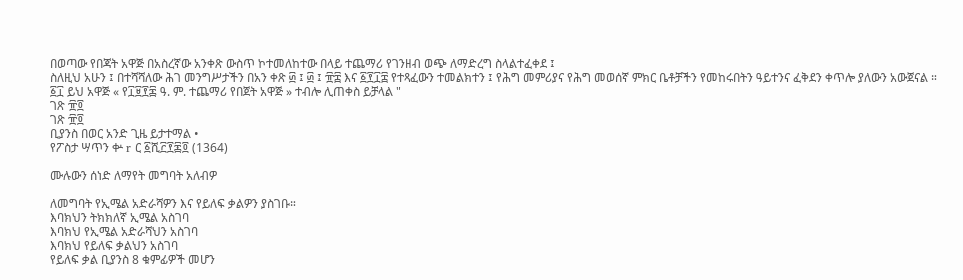በወጣው የበጃት አዋጅ በአስረኛው አንቀጽ ውስጥ ኮተመለከተው በላይ ተጨማሪ የገንዘብ ወጭ ለማድረግ ስላልተፈቀደ ፤
ስለዚህ አሁን ፤ በተሻሻለው ሕገ መንግሥታችን በአን ቀጽ ፴ ፤ ፴ ፤ ፹፰ እና ፩፻፲፰ የተጻፈውን ተመልክተን ፤ የሕግ መምሪያና የሕግ መወሰኛ ምክር ቤቶቻችን የመከሩበትን ዓይተንና ፈቅደን ቀጥሎ ያለውን አውጀናል ።
፩፲ ይህ አዋጅ « የ፲፱፻፷ ዓ. ም. ተጨማሪ የበጀት አዋጅ » ተብሎ ሊጠቀስ ይቻላል "
ገጽ ፹፬
ገጽ ፹፬
ቢያንስ በወር አንድ ጊዜ ይታተማል •
የፖስታ ሣጥን ቍ r ር ፩ሺ፫፻፷፬ (1364)

ሙሉውን ሰነድ ለማየት መግባት አለብዎ

ለመግባት የኢሜል አድራሻዎን እና የይለፍ ቃልዎን ያስገቡ።
እባክህን ትክክለኛ ኢሜል አስገባ
እባክህ የኢሜል አድራሻህን አስገባ
እባክህ የይለፍ ቃልህን አስገባ
የይለፍ ቃል ቢያንስ 8 ቁምፊዎች መሆን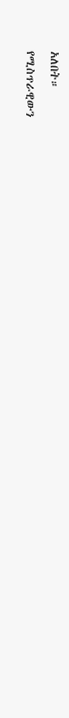አለበት።
የሚስጥራዊውን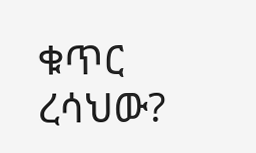ቁጥር ረሳህው?